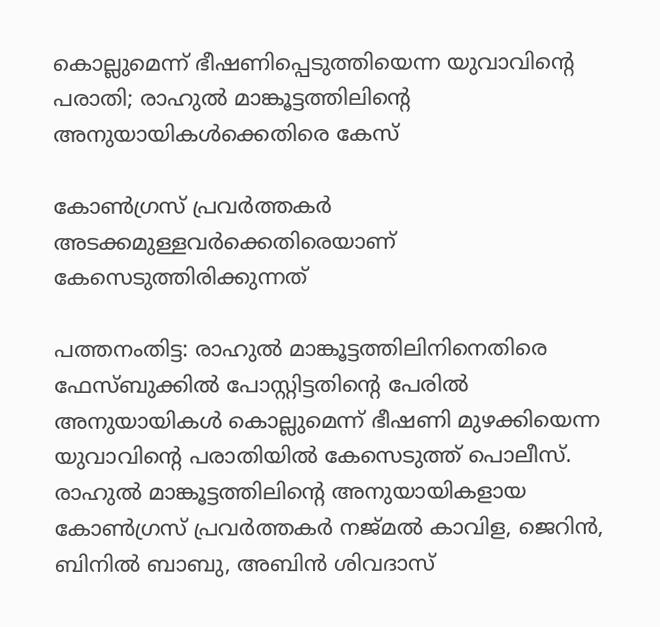കൊല്ലുമെന്ന് ഭീഷണിപ്പെടുത്തിയെന്ന യുവാവിൻ്റെ പരാതി; രാഹുല്‍ മാങ്കൂട്ടത്തിലിൻ്റെ അനുയായികള്‍ക്കെതിരെ കേസ്

കോൺഗ്രസ് പ്രവർത്തകർ അടക്കമുള്ളവർക്കെതിരെയാണ് കേസെടുത്തിരിക്കുന്നത്

പത്തനംതിട്ട: രാഹുല്‍ മാങ്കൂട്ടത്തിലിനിനെതിരെ ഫേസ്ബുക്കില്‍ പോസ്റ്റിട്ടതിൻ്റെ പേരിൽ അനുയായികൾ കൊല്ലുമെന്ന് ഭീഷണി മുഴക്കിയെന്ന യുവാവിൻ്റെ പരാതിയിൽ കേസെടുത്ത് പൊലീസ്. രാഹുല്‍ മാങ്കൂട്ടത്തിലിന്റെ അനുയായികളായ കോണ്‍ഗ്രസ് പ്രവര്‍ത്തകര്‍ നജ്മല്‍ കാവിള, ജെറിന്‍, ബിനില്‍ ബാബു, അബിന്‍ ശിവദാസ്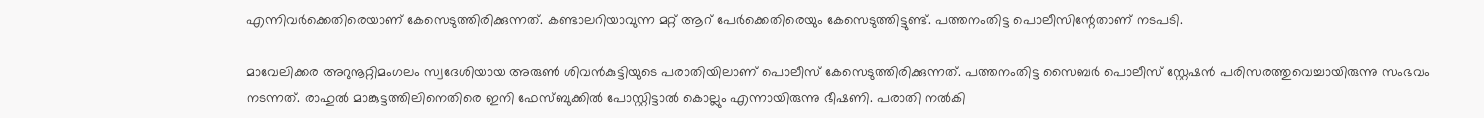എന്നിവര്‍ക്കെതിരെയാണ് കേസെടുത്തിരിക്കുന്നത്. കണ്ടാലറിയാവുന്ന മറ്റ് ആറ് പേര്‍ക്കെതിരെയും കേസെടുത്തിട്ടുണ്ട്. പത്തനംതിട്ട പൊലീസിന്റേതാണ് നടപടി.

മാവേലിക്കര അറുനൂറ്റിമംഗലം സ്വദേശിയായ അരുണ്‍ ശിവന്‍കുട്ടിയുടെ പരാതിയിലാണ് പൊലീസ് കേസെടുത്തിരിക്കുന്നത്. പത്തനംതിട്ട സൈബര്‍ പൊലീസ് സ്റ്റേഷന്‍ പരിസരത്തുവെച്ചായിരുന്നു സംഭവം നടന്നത്. രാഹുല്‍ മാങ്കുട്ടത്തിലിനെതിരെ ഇനി ഫേസ്ബുക്കില്‍ പോസ്റ്റിട്ടാല്‍ കൊല്ലും എന്നായിരുന്നു ഭീഷണി. പരാതി നല്‍കി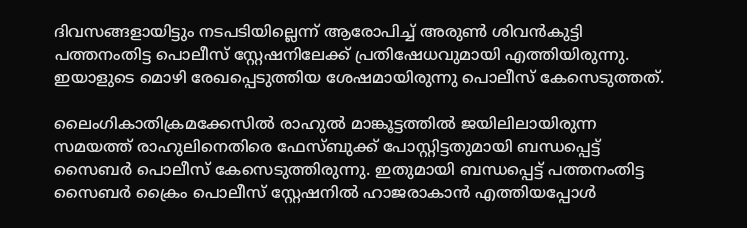ദിവസങ്ങളായിട്ടും നടപടിയില്ലെന്ന് ആരോപിച്ച് അരുണ്‍ ശിവന്‍കുട്ടി പത്തനംതിട്ട പൊലീസ് സ്റ്റേഷനിലേക്ക് പ്രതിഷേധവുമായി എത്തിയിരുന്നു. ഇയാളുടെ മൊഴി രേഖപ്പെടുത്തിയ ശേഷമായിരുന്നു പൊലീസ് കേസെടുത്തത്.

ലൈംഗികാതിക്രമക്കേസില്‍ രാഹുല്‍ മാങ്കൂട്ടത്തില്‍ ജയിലിലായിരുന്ന സമയത്ത് രാഹുലിനെതിരെ ഫേസ്ബുക്ക് പോസ്റ്റിട്ടതുമായി ബന്ധപ്പെട്ട് സൈബര്‍ പൊലീസ് കേസെടുത്തിരുന്നു. ഇതുമായി ബന്ധപ്പെട്ട് പത്തനംതിട്ട സൈബര്‍ ക്രൈം പൊലീസ് സ്റ്റേഷനില്‍ ഹാജരാകാന്‍ എത്തിയപ്പോള്‍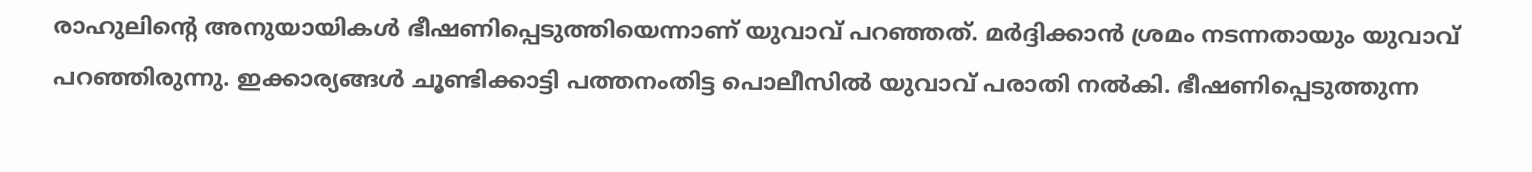രാഹുലിന്റെ അനുയായികള്‍ ഭീഷണിപ്പെടുത്തിയെന്നാണ് യുവാവ് പറഞ്ഞത്. മര്‍ദ്ദിക്കാന്‍ ശ്രമം നടന്നതായും യുവാവ് പറഞ്ഞിരുന്നു. ഇക്കാര്യങ്ങള്‍ ചൂണ്ടിക്കാട്ടി പത്തനംതിട്ട പൊലീസില്‍ യുവാവ് പരാതി നല്‍കി. ഭീഷണിപ്പെടുത്തുന്ന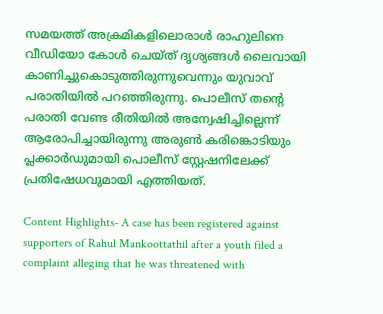സമയത്ത് അക്രമികളിലൊരാള്‍ രാഹുലിനെ വീഡിയോ കോള്‍ ചെയ്ത് ദൃശ്യങ്ങള്‍ ലൈവായി കാണിച്ചുകൊടുത്തിരുന്നുവെന്നും യുവാവ് പരാതിയില്‍ പറഞ്ഞിരുന്നു. പൊലീസ് തന്റെ പരാതി വേണ്ട രീതിയില്‍ അന്വേഷിച്ചില്ലെന്ന് ആരോപിച്ചായിരുന്നു അരുണ്‍ കരിങ്കൊടിയും പ്ലക്കാര്‍ഡുമായി പൊലീസ് സ്റ്റേഷനിലേക്ക് പ്രതിഷേധവുമായി എത്തിയത്.

Content Highlights- A case has been registered against supporters of Rahul Mankoottathil after a youth filed a complaint alleging that he was threatened with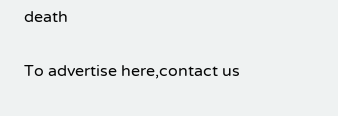death

To advertise here,contact us